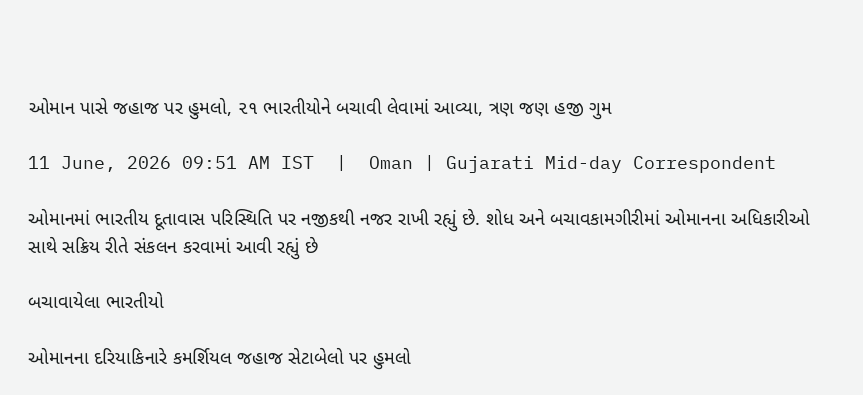ઓમાન પાસે જહાજ પર હુમલો, ૨૧ ભારતીયોને બચાવી લેવામાં આવ્યા, ત્રણ જણ હજી ગુમ

11 June, 2026 09:51 AM IST  |  Oman | Gujarati Mid-day Correspondent

ઓમાનમાં ભારતીય દૂતાવાસ પરિસ્થિતિ પર નજીકથી નજર રાખી રહ્યું છે. શોધ અને બચાવકામગીરીમાં ઓમાનના અધિકારીઓ સાથે સક્રિય રીતે સંકલન કરવામાં આવી રહ્યું છે

બચાવાયેલા ભારતીયો

ઓમાનના દરિયાકિનારે કમર્શિયલ જહાજ સેટાબેલો પર હુમલો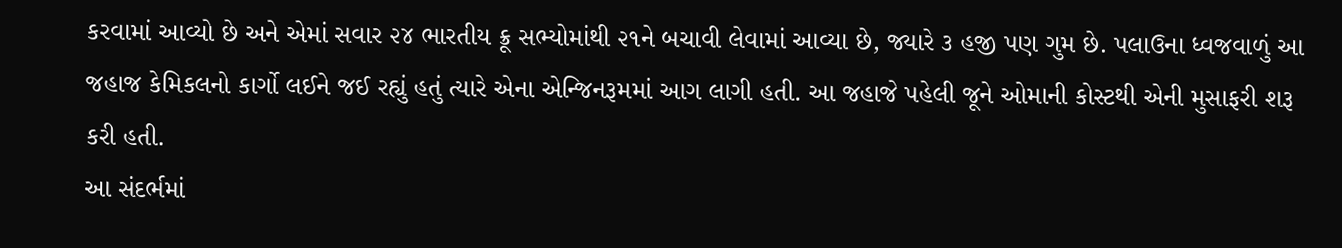કરવામાં આવ્યો છે અને એમાં સવાર ૨૪ ભારતીય ક્રૂ સભ્યોમાંથી ૨૧ને બચાવી લેવામાં આવ્યા છે, જ્યારે ૩ હજી પણ ગુમ છે. પલાઉના ધ્વજવાળું આ જહાજ કેમિકલનો કાર્ગો લઈને જઈ રહ્યું હતું ત્યારે એના એન્જિનરૂમમાં આગ લાગી હતી. આ જહાજે પહેલી જૂને ઓમાની કોસ્ટથી એની મુસાફરી શરૂ કરી હતી.
આ સંદર્ભમાં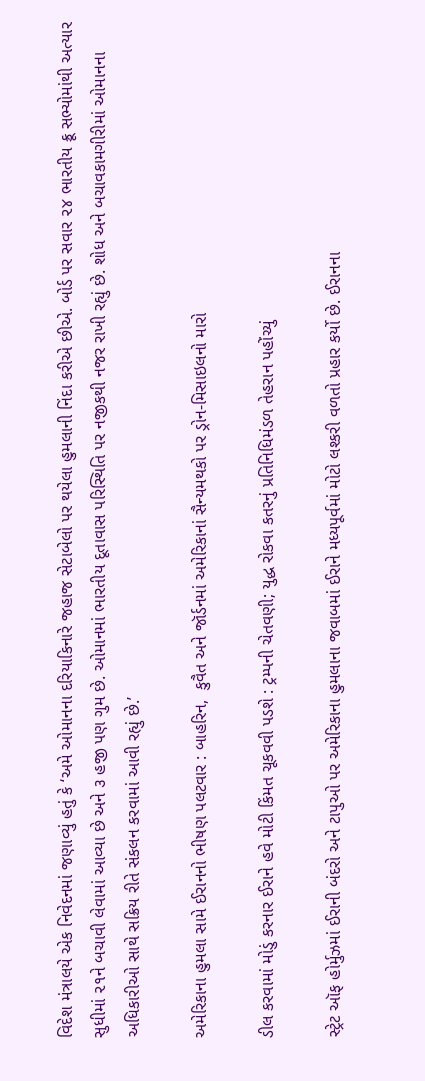વિદેશ મંત્રાલયે એક નિવેદનમાં જણાવ્યું હતું કે ‘અમે ઓમાનના દરિયાકિનારે જહાજ સેટાબેલો પર થયેલા હુમલાની નિંદા કરીએ છીએ. બોર્ડ પર સવાર ૨૪ ભારતીય ક્રૂ સભ્યોમાંથી અત્યાર સુધીમાં ૨૧ને બચાવી લેવામાં આવ્યા છે અને ૩ હજી પણ ગુમ છે. ઓમાનમાં ભારતીય દૂતાવાસ પરિસ્થિતિ પર નજીકથી નજર રાખી રહ્યું છે. શોધ અને બચાવકામગીરીમાં ઓમાનના અધિકારીઓ સાથે સક્રિય રીતે સંકલન કરવામાં આવી રહ્યું છે.’

અમેરિકાના હુમલા સામે ઈરાનનો ભીષણ પલટવાર : બાહરિન,  કુવૈત અને જૉર્ડનમાં અમેરિકાનાં સૈન્યમથકો પર ડ્રોન-મિસાઇલનો મારો

ડીલ કરવામાં મોડું કરનાર ઈરાને હવે મોટી કિંમત ચૂકવવી પડશે : ટ્રમ્પની ચેતવણી; યુદ્ધ રોકવા કતરનું પ્રતિનિધિમંડળ તેહરાન પહોંચ્યું

સ્ટ્રેટ ઑફ હોર્મુઝમાં ઈરાની બંદરો અને ટાપુઓ પર અમેરિકાના હુમલાના જવાબમાં ઈરાને મધ્યપૂર્વમાં મોટો લશ્કરી વળતો પ્રહાર કર્યો છે. ઈરાનના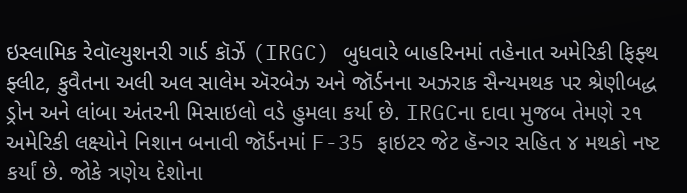ઇસ્લામિક રેવૉલ્યુશનરી ગાર્ડ કૉર્ઝે (IRGC) બુધવારે બાહરિનમાં તહેનાત અમેરિકી ફિફ્થ ફ્લીટ, કુવૈતના અલી અલ સાલેમ ઍરબેઝ અને જૉર્ડનના અઝરાક સૈન્યમથક પર શ્રેણીબદ્ધ ડ્રોન અને લાંબા અંતરની મિસાઇલો વડે હુમલા કર્યા છે. IRGCના દાવા મુજબ તેમણે ૨૧ અમેરિકી લક્ષ્યોને નિશાન બનાવી જૉર્ડનમાં F-35 ફાઇટર જેટ હૅન્ગર સહિત ૪ મથકો નષ્ટ કર્યાં છે. જોકે ત્રણેય દેશોના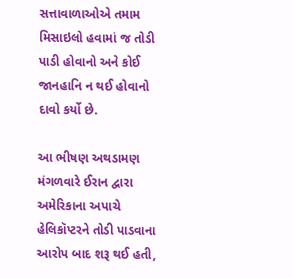સત્તાવાળાઓએ તમામ મિસાઇલો હવામાં જ તોડી પાડી હોવાનો અને કોઈ જાનહાનિ ન થઈ હોવાનો દાવો કર્યો છે.

આ ભીષણ અથડામણ મંગળવારે ઈરાન દ્વારા અમેરિકાના અપાચે હેલિકૉપ્ટરને તોડી પાડવાના આરોપ બાદ શરૂ થઈ હતી,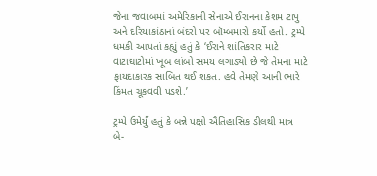જેના જવાબમાં અમેરિકાની સેનાએ ઈરાનના કેશમ ટાપુ અને દરિયાકાંઠાનાં બંદરો પર બૉમ્બમારો કર્યો હતો. ટ્રમ્પે ધમકી આપતાં કહ્યું હતું કે ‘ઈરાને શાંતિકરાર માટે વાટાઘાટોમાં ખૂબ લાંબો સમય લગાડ્યો છે જે તેમના માટે ફાયદાકારક સાબિત થઈ શકત. હવે તેમણે આની ભારે કિંમત ચૂકવવી પડશે.’

ટ્રમ્પે ઉમેર્યું હતું કે બન્ને પક્ષો ઐતિહાસિક ડીલથી માત્ર બે-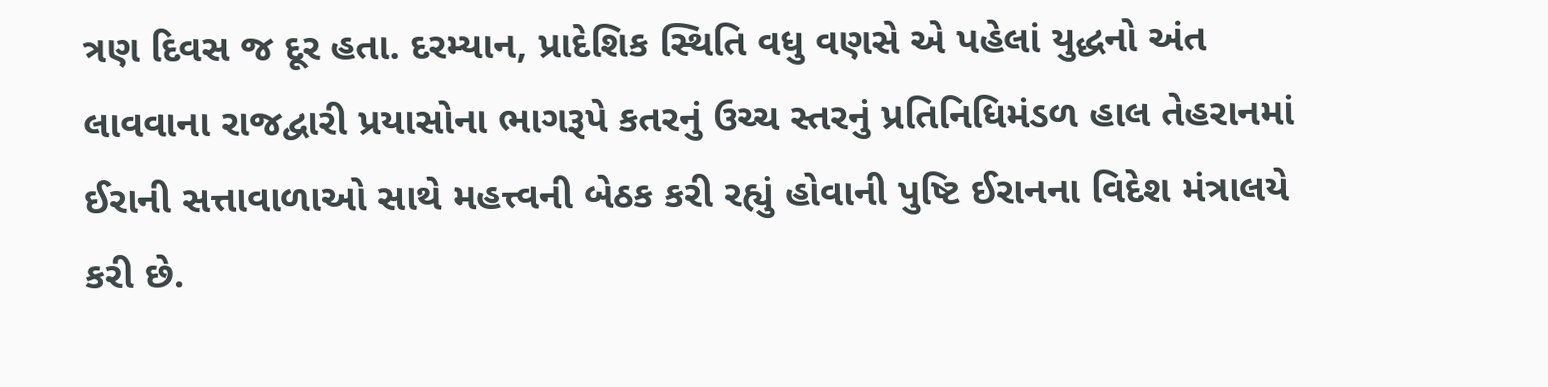ત્રણ દિવસ જ દૂર હતા. દરમ્યાન, પ્રાદેશિક સ્થિતિ વધુ વણસે એ પહેલાં યુદ્ધનો અંત લાવવાના રાજદ્વારી પ્રયાસોના ભાગરૂપે કતરનું ઉચ્ચ સ્તરનું પ્રતિનિધિમંડળ હાલ તેહરાનમાં ઈરાની સત્તાવાળાઓ સાથે મહત્ત્વની બેઠક કરી રહ્યું હોવાની પુષ્ટિ ઈરાનના વિદેશ મંત્રાલયે કરી છે.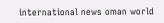international news oman world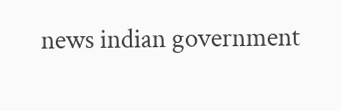news indian government